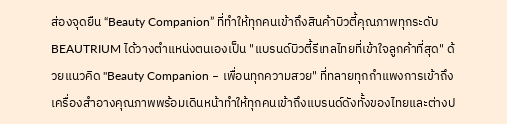ส่องจุดยืน “Beauty Companion” ที่ทำให้ทุกคนเข้าถึงสินค้าบิวตี้คุณภาพทุกระดับBEAUTRIUM ได้วางตำแหน่งตนเองเป็น "แบรนด์บิวตี้รีเทลไทยที่เข้าใจลูกค้าที่สุด" ด้วยแนวคิด "Beauty Companion – เพื่อนทุกความสวย" ที่ทลายทุกกำแพงการเข้าถึงเครื่องสำอางคุณภาพพร้อมเดินหน้าทำให้ทุกคนเข้าถึงแบรนด์ดังทั้งของไทยและต่างป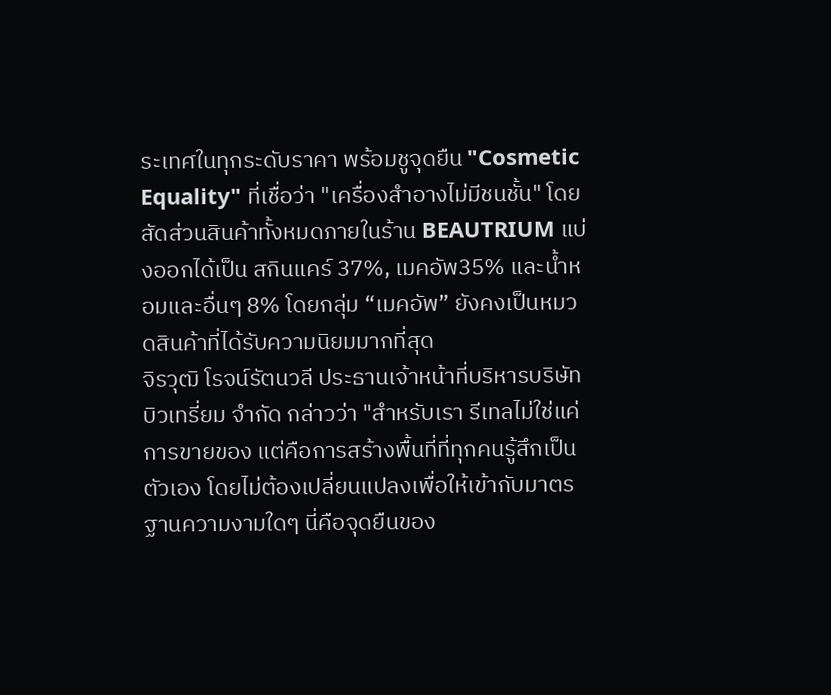ระเทศในทุกระดับราคา พร้อมชูจุดยืน "Cosmetic Equality" ที่เชื่อว่า "เครื่องสำอางไม่มีชนชั้น" โดยสัดส่วนสินค้าทั้งหมดภายในร้าน BEAUTRIUM แบ่งออกได้เป็น สกินแคร์ 37%, เมคอัพ35% และน้ำหอมและอื่นๆ 8% โดยกลุ่ม “เมคอัพ” ยังคงเป็นหมวดสินค้าที่ได้รับความนิยมมากที่สุด
จิรวุฒิ โรจน์รัตนวลี ประธานเจ้าหน้าที่บริหารบริษัท บิวเทรี่ยม จำกัด กล่าวว่า "สำหรับเรา รีเทลไม่ใช่แค่การขายของ แต่คือการสร้างพื้นที่ที่ทุกคนรู้สึกเป็นตัวเอง โดยไม่ต้องเปลี่ยนแปลงเพื่อให้เข้ากับมาตรฐานความงามใดๆ นี่คือจุดยืนของ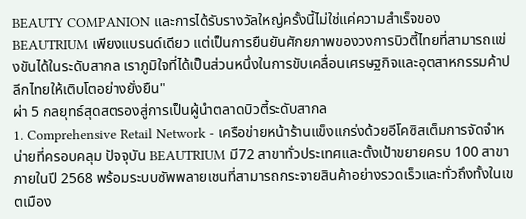BEAUTY COMPANION และการได้รับรางวัลใหญ่ครั้งนี้ไม่ใช่แค่ความสำเร็จของ BEAUTRIUM เพียงแบรนด์เดียว แต่เป็นการยืนยันศักยภาพของวงการบิวตี้ไทยที่สามารถแข่งขันได้ในระดับสากล เราภูมิใจที่ได้เป็นส่วนหนึ่งในการขับเคลื่อนเศรษฐกิจและอุตสาหกรรมค้าปลีกไทยให้เติบโตอย่างยั่งยืน"
ผ่า 5 กลยุทธ์สุดสตรองสู่การเป็นผู้นำตลาดบิวตี้ระดับสากล
1. Comprehensive Retail Network - เครือข่ายหน้าร้านแข็งแกร่งด้วยอีโคซิสเต็มการจัดจำหน่ายที่ครอบคลุม ปัจจุบัน BEAUTRIUM มี72 สาขาทั่วประเทศและตั้งเป้าขยายครบ 100 สาขา ภายในปี 2568 พร้อมระบบซัพพลายเชนที่สามารถกระจายสินค้าอย่างรวดเร็วและทั่วถึงทั้งในเขตเมือง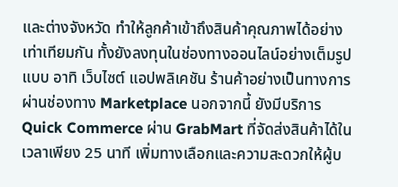และต่างจังหวัด ทำให้ลูกค้าเข้าถึงสินค้าคุณภาพได้อย่างเท่าเทียมกัน ทั้งยังลงทุนในช่องทางออนไลน์อย่างเต็มรูปแบบ อาทิ เว็บไซต์ แอปพลิเคชัน ร้านค้าอย่างเป็นทางการผ่านช่องทาง Marketplace นอกจากนี้ ยังมีบริการ Quick Commerce ผ่าน GrabMart ที่จัดส่งสินค้าได้ในเวลาเพียง 25 นาที เพิ่มทางเลือกและความสะดวกให้ผู้บ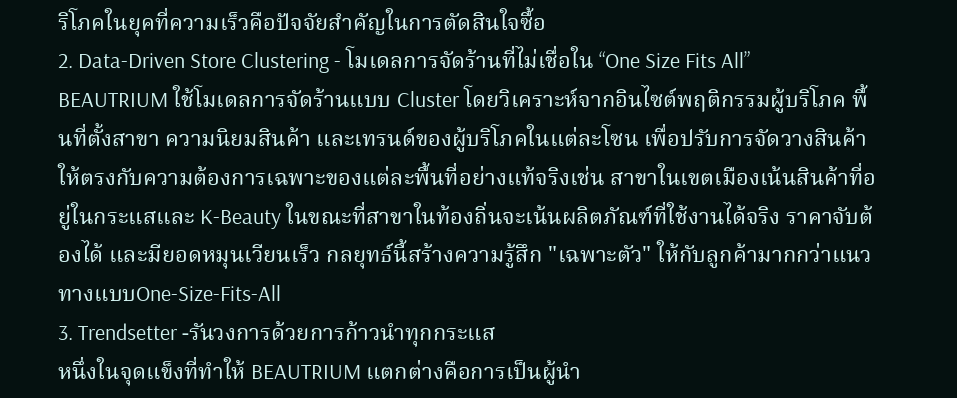ริโภคในยุคที่ความเร็วคือปัจจัยสำคัญในการตัดสินใจซื้อ
2. Data-Driven Store Clustering - โมเดลการจัดร้านที่ไม่เชื่อใน “One Size Fits All”
BEAUTRIUM ใช้โมเดลการจัดร้านแบบ Cluster โดยวิเคราะห์จากอินไซต์พฤติกรรมผู้บริโภค พื้นที่ตั้งสาขา ความนิยมสินค้า และเทรนด์ของผู้บริโภคในแต่ละโซน เพื่อปรับการจัดวางสินค้าให้ตรงกับความต้องการเฉพาะของแต่ละพื้นที่อย่างแท้จริงเช่น สาขาในเขตเมืองเน้นสินค้าที่อยู่ในกระแสและ K-Beauty ในขณะที่สาขาในท้องถิ่นจะเน้นผลิตภัณฑ์ที่ใช้งานได้จริง ราคาจับต้องได้ และมียอดหมุนเวียนเร็ว กลยุทธ์นี้สร้างความรู้สึก "เฉพาะตัว" ให้กับลูกค้ามากกว่าแนวทางแบบOne-Size-Fits-All
3. Trendsetter -รันวงการด้วยการก้าวนำทุกกระแส
หนึ่งในจุดแข็งที่ทำให้ BEAUTRIUM แตกต่างคือการเป็นผู้นำ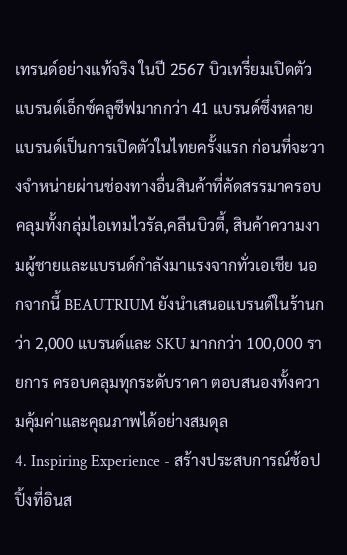เทรนด์อย่างแท้จริง ในปี 2567 บิวเทรี่ยมเปิดตัวแบรนด์เอ็กซ์คลูซีฟมากกว่า 41 แบรนด์ซึ่งหลายแบรนด์เป็นการเปิดตัวในไทยครั้งแรก ก่อนที่จะวางจำหน่ายผ่านช่องทางอื่นสินค้าที่คัดสรรมาครอบคลุมทั้งกลุ่มไอเทมไวรัล,คลีนบิวตี้, สินค้าความงามผู้ชายและแบรนด์กำลังมาแรงจากทั่วเอเชีย นอกจากนี้ BEAUTRIUM ยังนำเสนอแบรนด์ในร้านกว่า 2,000 แบรนด์และ SKU มากกว่า 100,000 รายการ ครอบคลุมทุกระดับราคา ตอบสนองทั้งความคุ้มค่าและคุณภาพได้อย่างสมดุล
4. Inspiring Experience - สร้างประสบการณ์ช้อปปิ้งที่อินส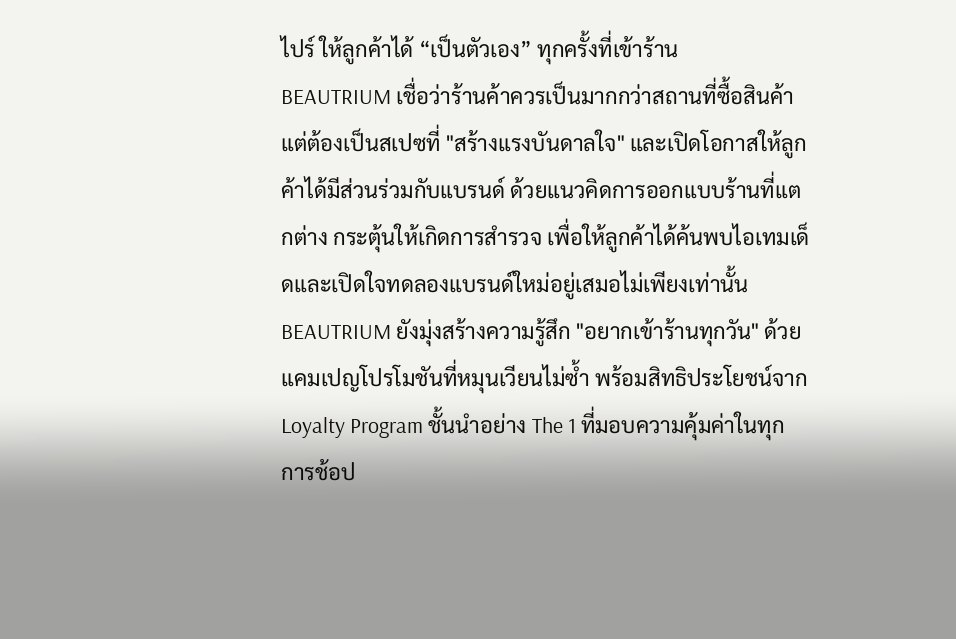ไปร์ ให้ลูกค้าได้ “เป็นตัวเอง” ทุกครั้งที่เข้าร้าน
BEAUTRIUM เชื่อว่าร้านค้าควรเป็นมากกว่าสถานที่ซื้อสินค้า แต่ต้องเป็นสเปซที่ "สร้างแรงบันดาลใจ" และเปิดโอกาสให้ลูกค้าได้มีส่วนร่วมกับแบรนด์ ด้วยแนวคิดการออกแบบร้านที่แตกต่าง กระตุ้นให้เกิดการสำรวจ เพื่อให้ลูกค้าได้ค้นพบไอเทมเด็ดและเปิดใจทดลองแบรนด์ใหม่อยู่เสมอไม่เพียงเท่านั้น BEAUTRIUM ยังมุ่งสร้างความรู้สึก "อยากเข้าร้านทุกวัน" ด้วยแคมเปญโปรโมชันที่หมุนเวียนไม่ซ้ำ พร้อมสิทธิประโยชน์จาก Loyalty Program ชั้นนำอย่าง The 1 ที่มอบความคุ้มค่าในทุกการช้อป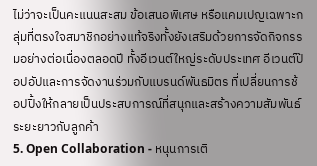ไม่ว่าจะเป็นคะแนนสะสม ข้อเสนอพิเศษ หรือแคมเปญเฉพาะกลุ่มที่ตรงใจสมาชิกอย่างแท้จริงทั้งยังเสริมด้วยการจัดกิจกรรมอย่างต่อเนื่องตลอดปี ทั้งอีเวนต์ใหญ่ระดับประเทศ อีเวนต์ป๊อปอัปและการจัดงานร่วมกับแบรนด์พันธมิตร ที่เปลี่ยนการช้อปปิ้งให้กลายเป็นประสบการณ์ที่สนุกและสร้างความสัมพันธ์ระยะยาวกับลูกค้า
5. Open Collaboration - หนุนการเติ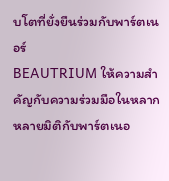บโตที่ยั่งยืนร่วมกับพาร์ตเนอร์
BEAUTRIUM ให้ความสำคัญกับความร่วมมือในหลากหลายมิติกับพาร์ตเนอ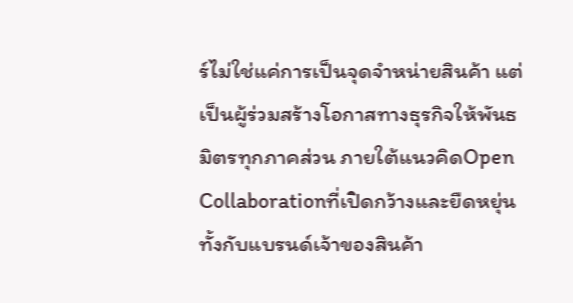ร์ไม่ใช่แค่การเป็นจุดจำหน่ายสินค้า แต่เป็นผู้ร่วมสร้างโอกาสทางธุรกิจให้พันธมิตรทุกภาคส่วน ภายใต้แนวคิดOpen Collaborationที่เปิดกว้างและยืดหยุ่น ทั้งกับแบรนด์เจ้าของสินค้า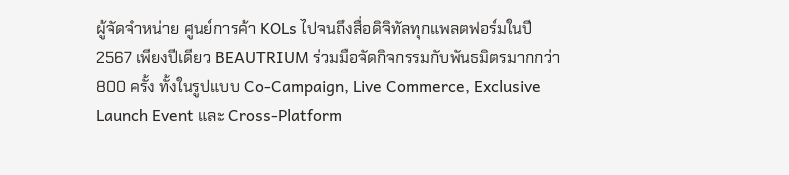ผู้จัดจำหน่าย ศูนย์การค้า KOLs ไปจนถึงสื่อดิจิทัลทุกแพลตฟอร์มในปี 2567 เพียงปีเดียว BEAUTRIUM ร่วมมือจัดกิจกรรมกับพันธมิตรมากกว่า 800 ครั้ง ทั้งในรูปแบบ Co-Campaign, Live Commerce, Exclusive Launch Event และ Cross-Platform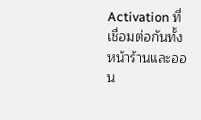Activation ที่เชื่อมต่อกันทั้งหน้าร้านและออน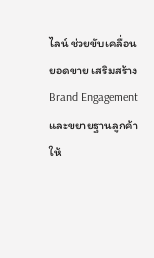ไลน์ ช่วยขับเคลื่อนยอดขาย เสริมสร้าง Brand Engagement และขยายฐานลูกค้าให้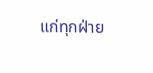แก่ทุกฝ่าย